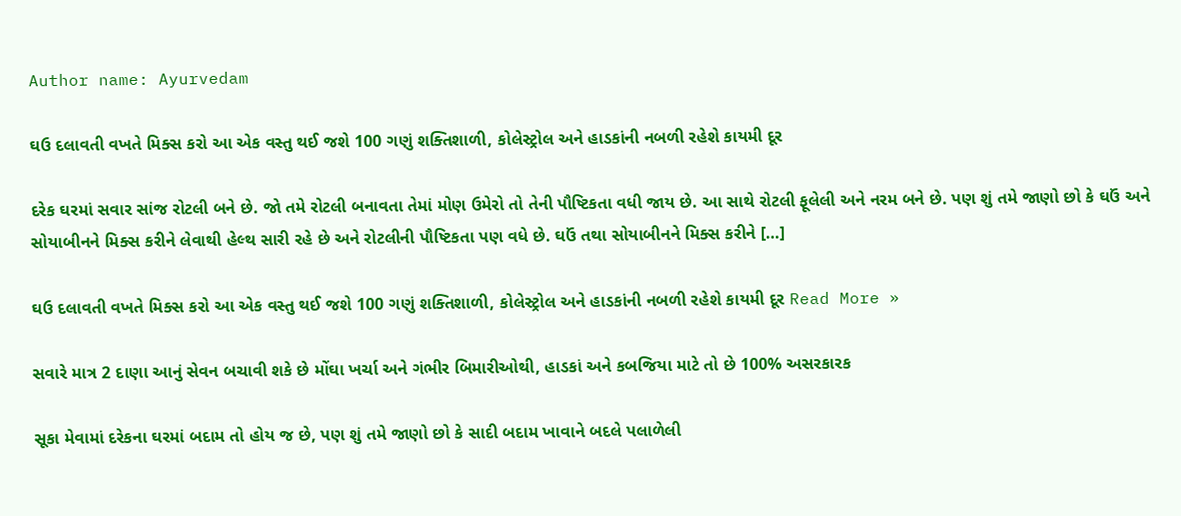Author name: Ayurvedam

ઘઉ દલાવતી વખતે મિક્સ કરો આ એક વસ્તુ થઈ જશે 100 ગણું શક્તિશાળી, કોલેસ્ટ્રોલ અને હાડકાંની નબળી રહેશે કાયમી દૂર

દરેક ઘરમાં સવાર સાંજ રોટલી બને છે. જો તમે રોટલી બનાવતા તેમાં મોણ ઉમેરો તો તેની પૌષ્ટિકતા વધી જાય છે. આ સાથે રોટલી ફૂલેલી અને નરમ બને છે. પણ શું તમે જાણો છો કે ઘઉં અને સોયાબીનને મિક્સ કરીને લેવાથી હેલ્થ સારી રહે છે અને રોટલીની પૌષ્ટિકતા પણ વધે છે. ઘઉં તથા સોયાબીનને મિક્સ કરીને […]

ઘઉ દલાવતી વખતે મિક્સ કરો આ એક વસ્તુ થઈ જશે 100 ગણું શક્તિશાળી, કોલેસ્ટ્રોલ અને હાડકાંની નબળી રહેશે કાયમી દૂર Read More »

સવારે માત્ર 2 દાણા આનું સેવન બચાવી શકે છે મોંઘા ખર્ચા અને ગંભીર બિમારીઓથી, હાડકાં અને કબજિયા માટે તો છે 100% અસરકારક

સૂકા મેવામાં દરેકના ઘરમાં બદામ તો હોય જ છે, પણ શું તમે જાણો છો કે સાદી બદામ ખાવાને બદલે પલાળેલી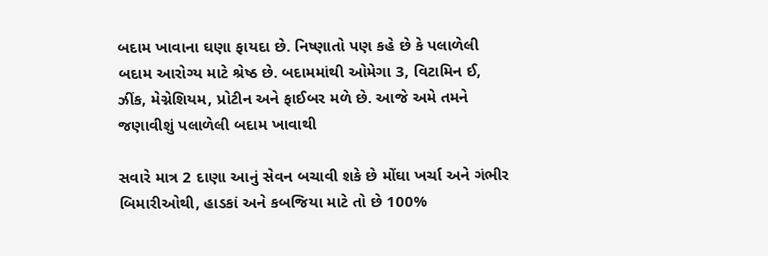બદામ ખાવાના ઘણા ફાયદા છે. નિષ્ણાતો પણ કહે છે કે પલાળેલી બદામ આરોગ્ય માટે શ્રેષ્ઠ છે. બદામમાંથી ઓમેગા 3, વિટામિન ઈ, ઝીંક, મેગ્નેશિયમ, પ્રોટીન અને ફાઈબર મળે છે. આજે અમે તમને જણાવીશું પલાળેલી બદામ ખાવાથી

સવારે માત્ર 2 દાણા આનું સેવન બચાવી શકે છે મોંઘા ખર્ચા અને ગંભીર બિમારીઓથી, હાડકાં અને કબજિયા માટે તો છે 100%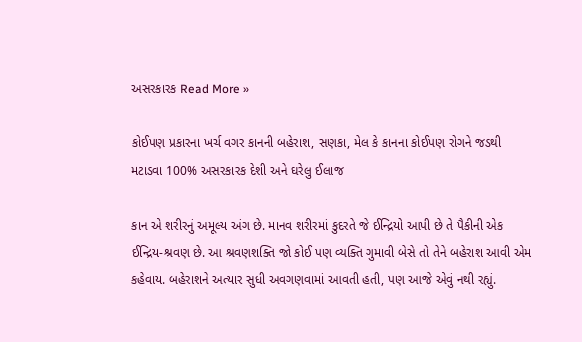અસરકારક Read More »

કોઈપણ પ્રકારના ખર્ચ વગર કાનની બહેરાશ, સણકા, મેલ કે કાનના કોઈપણ રોગને જડથી મટાડવા 100% અસરકારક દેશી અને ઘરેલુ ઈલાજ

કાન એ શરીરનું અમૂલ્ય અંગ છે. માનવ શરીરમાં કુદરતે જે ઈન્દ્રિયો આપી છે તે પૈકીની એક ઈન્દ્રિય-શ્રવણ છે. આ શ્રવણશક્તિ જો કોઈ પણ વ્યક્તિ ગુમાવી બેસે તો તેને બહેરાશ આવી એમ કહેવાય. બહેરાશને અત્યાર સુધી અવગણવામાં આવતી હતી, પણ આજે એવું નથી રહ્યું.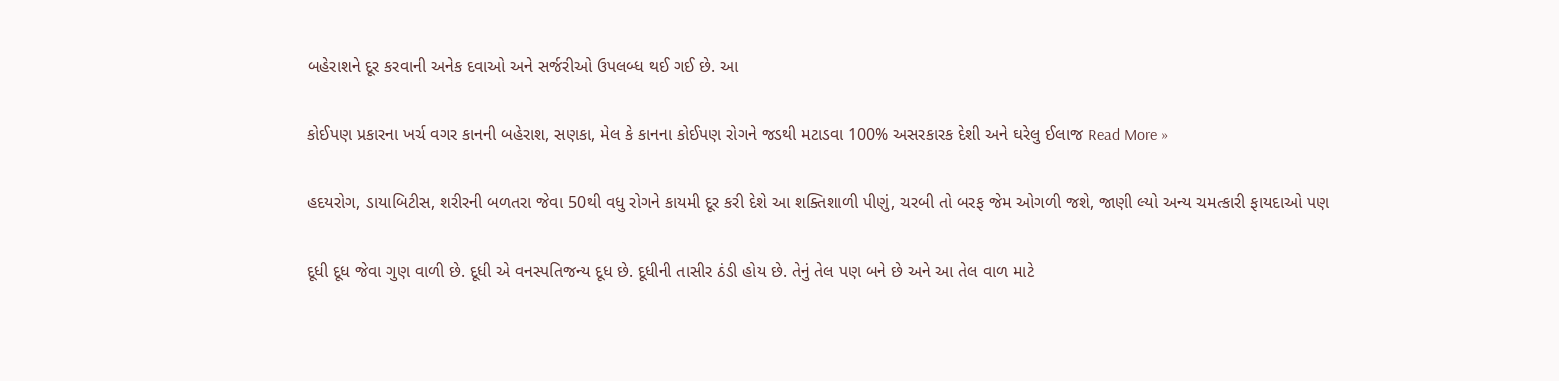બહેરાશને દૂર કરવાની અનેક દવાઓ અને સર્જરીઓ ઉપલબ્ધ થઈ ગઈ છે. આ

કોઈપણ પ્રકારના ખર્ચ વગર કાનની બહેરાશ, સણકા, મેલ કે કાનના કોઈપણ રોગને જડથી મટાડવા 100% અસરકારક દેશી અને ઘરેલુ ઈલાજ Read More »

હદયરોગ, ડાયાબિટીસ, શરીરની બળતરા જેવા 50થી વધુ રોગને કાયમી દૂર કરી દેશે આ શક્તિશાળી પીણું, ચરબી તો બરફ જેમ ઓગળી જશે, જાણી લ્યો અન્ય ચમત્કારી ફાયદાઓ પણ

દૂધી દૂધ જેવા ગુણ વાળી છે. દૂધી એ વનસ્પતિજન્ય દૂધ છે. દૂધીની તાસીર ઠંડી હોય છે. તેનું તેલ પણ બને છે અને આ તેલ વાળ માટે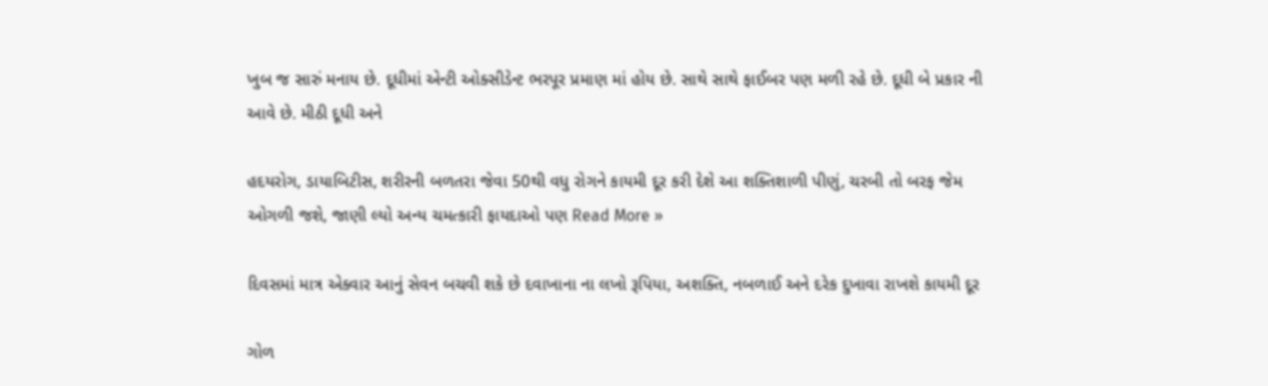ખુબ જ સારું મનાય છે. દૂધીમાં એન્ટી ઓક્સીડેન્ટ ભરપૂર પ્રમાણ માં હોય છે. સાથે સાથે ફાઈબર પણ મળી રહે છે. દૂધી બે પ્રકાર ની આવે છે. મીઠી દૂધી અને

હદયરોગ, ડાયાબિટીસ, શરીરની બળતરા જેવા 50થી વધુ રોગને કાયમી દૂર કરી દેશે આ શક્તિશાળી પીણું, ચરબી તો બરફ જેમ ઓગળી જશે, જાણી લ્યો અન્ય ચમત્કારી ફાયદાઓ પણ Read More »

દિવસમાં માત્ર એક્વાર આનું સેવન બચવી શકે છે દવાખાના ના લખો રૂપિયા, અશક્તિ, નબળાઈ અને દરેક દુખાવા રાખશે કાયમી દૂર

ગોળ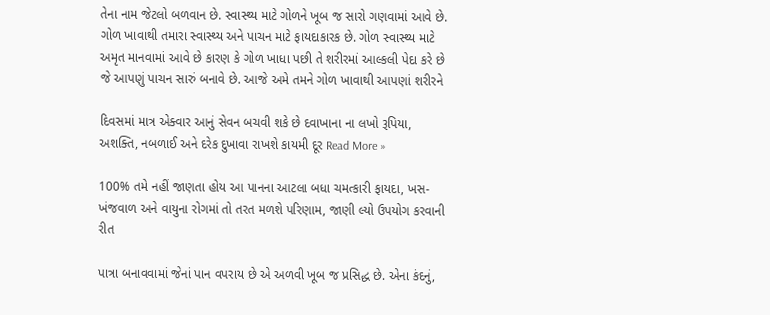તેના નામ જેટલો બળવાન છે. સ્વાસ્થ્ય માટે ગોળને ખૂબ જ સારો ગણવામાં આવે છે. ગોળ ખાવાથી તમારા સ્વાસ્થ્ય અને પાચન માટે ફાયદાકારક છે. ગોળ સ્વાસ્થ્ય માટે અમૃત માનવામાં આવે છે કારણ કે ગોળ ખાધા પછી તે શરીરમાં આલ્કલી પેદા કરે છે જે આપણું પાચન સારું બનાવે છે. આજે અમે તમને ગોળ ખાવાથી આપણાં શરીરને

દિવસમાં માત્ર એક્વાર આનું સેવન બચવી શકે છે દવાખાના ના લખો રૂપિયા, અશક્તિ, નબળાઈ અને દરેક દુખાવા રાખશે કાયમી દૂર Read More »

100% તમે નહીં જાણતા હોય આ પાનના આટલા બધા ચમત્કારી ફાયદા, ખસ-ખંજવાળ અને વાયુના રોગમાં તો તરત મળશે પરિણામ, જાણી લ્યો ઉપયોગ કરવાની રીત

પાત્રા બનાવવામાં જેનાં પાન વપરાય છે એ અળવી ખૂબ જ પ્રસિદ્ધ છે. એના કંદનું,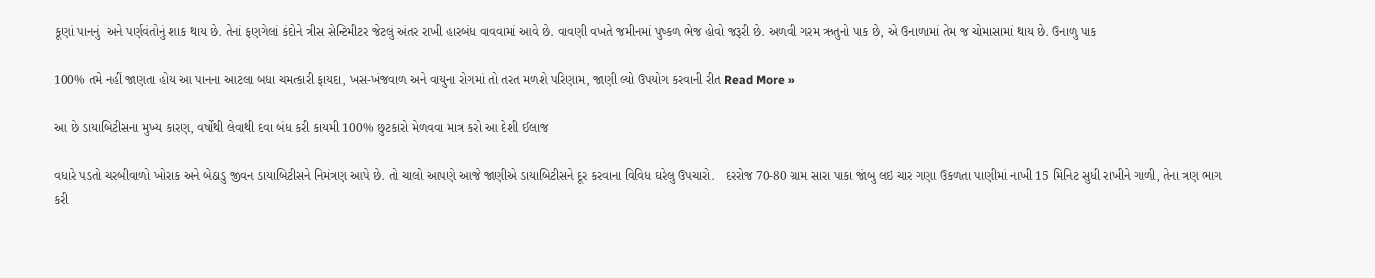કૂણાં પાનનું  અને પર્ણવંતોનું શાક થાય છે. તેનાં ફણગેલાં કંદોને ત્રીસ સેન્ટિમીટર જેટલું અંતર રાખી હારબંધ વાવવામાં આવે છે. વાવણી વખતે જમીનમાં પુષ્કળ ભેજ હોવો જરૂરી છે. અળવી ગરમ ઋતુનો પાક છે, એ ઉનાળામાં તેમ જ ચોમાસામાં થાય છે. ઉનાળુ પાક

100% તમે નહીં જાણતા હોય આ પાનના આટલા બધા ચમત્કારી ફાયદા, ખસ-ખંજવાળ અને વાયુના રોગમાં તો તરત મળશે પરિણામ, જાણી લ્યો ઉપયોગ કરવાની રીત Read More »

આ છે ડાયાબિટીસના મુખ્ય કારણ, વર્ષોથી લેવાથી દવા બંધ કરી કાયમી 100% છુટકારો મેળવવા માત્ર કરો આ દેશી ઈલાજ

વધારે પડતો ચરબીવાળો ખોરાક અને બેઠાડુ જીવન ડાયાબિટીસને નિમંત્રણ આપે છે. તો ચાલો આપણે આજે જાણીએ ડાયાબિટીસને દૂર કરવાના વિવિધ ઘરેલુ ઉપચારો.   દરરોજ 70-80 ગ્રામ સારા પાકા જાંબુ લઇ ચાર ગણા ઉકળતા પાણીમાં નાખી 15 મિનિટ સુધી રાખીને ગાળી, તેના ત્રણ ભાગ કરી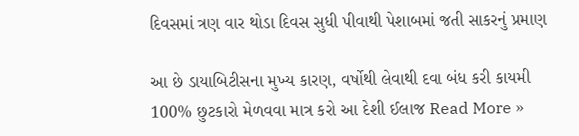દિવસમાં ત્રણ વાર થોડા દિવસ સુધી પીવાથી પેશાબમાં જતી સાકરનું પ્રમાણ

આ છે ડાયાબિટીસના મુખ્ય કારણ, વર્ષોથી લેવાથી દવા બંધ કરી કાયમી 100% છુટકારો મેળવવા માત્ર કરો આ દેશી ઈલાજ Read More »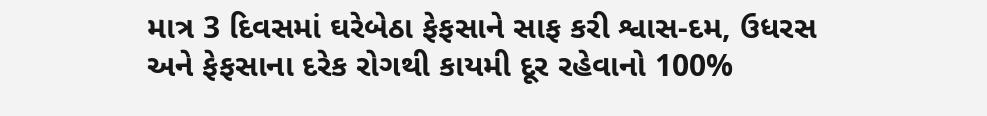માત્ર 3 દિવસમાં ઘરેબેઠા ફેફસાને સાફ કરી શ્વાસ-દમ, ઉધરસ અને ફેફસાના દરેક રોગથી કાયમી દૂર રહેવાનો 100%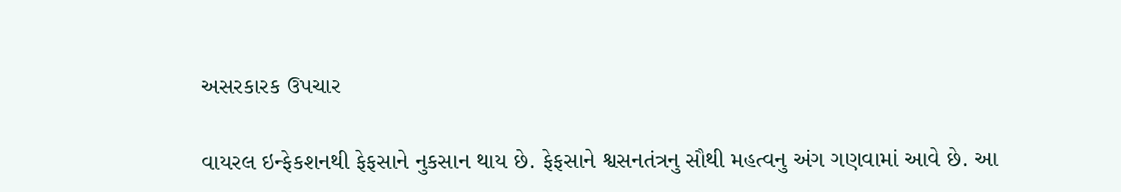અસરકારક ઉપચાર

વાયરલ ઇન્ફેકશનથી ફેફસાને નુકસાન થાય છે. ફેફસાને શ્વસનતંત્રનુ સૌથી મહત્વનુ અંગ ગણવામાં આવે છે. આ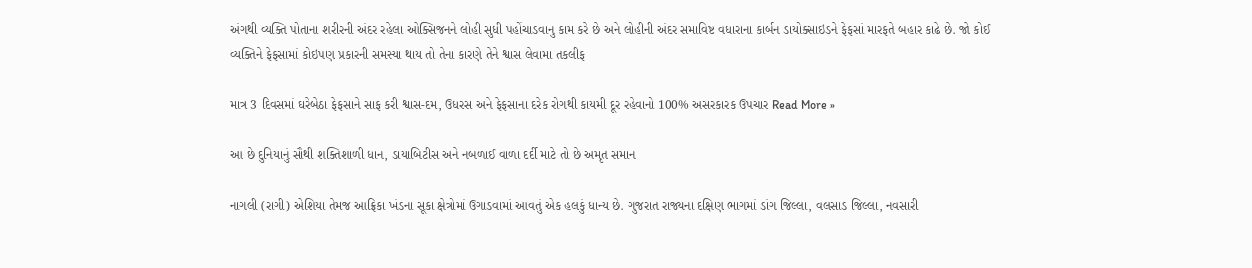અંગથી વ્યક્તિ પોતાના શરીરની અંદર રહેલા ઓક્સિજનને લોહી સુધી પહોંચાડવાનુ કામ કરે છે અને લોહીની અંદર સમાવિષ્ટ વધારાના કાર્બન ડાયોક્સાઇડને ફેફસાં મારફતે બહાર કાઢે છે. જો કોઈ વ્યક્તિને ફેફસામાં કોઇપણ પ્રકારની સમસ્યા થાય તો તેના કારણે તેને શ્વાસ લેવામા તકલીફ

માત્ર 3 દિવસમાં ઘરેબેઠા ફેફસાને સાફ કરી શ્વાસ-દમ, ઉધરસ અને ફેફસાના દરેક રોગથી કાયમી દૂર રહેવાનો 100% અસરકારક ઉપચાર Read More »

આ છે દુનિયાનું સૌથી શક્તિશાળી ધાન, ડાયાબિટીસ અને નબળાઈ વાળા દર્દી માટે તો છે અમૃત સમાન

નાગલી (રાગી) એશિયા તેમજ આફ્રિકા ખંડના સૂકા ક્ષેત્રોમાં ઉગાડવામાં આવતું એક હલકું ધાન્ય છે. ગુજરાત રાજ્યના દક્ષિણ ભાગમાં ડાંગ જિલ્લા, વલસાડ જિલ્લા, નવસારી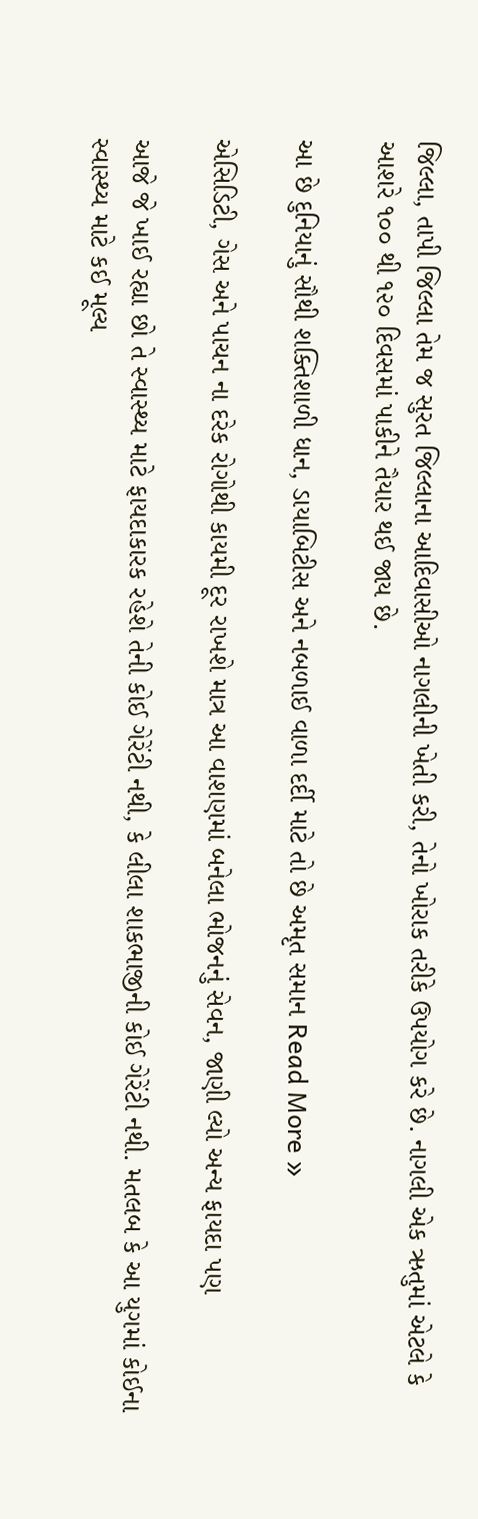જિલ્લા, તાપી જિલ્લા તેમ જ સુરત જિલ્લાના આદિવાસીઓ નાગલીની ખેતી કરી, તેનો ખોરાક તરીકે ઉપયોગ કરે છે. નાગલી એક ઋતુમાં એટલે કે આશરે ૧૦૦ થી ૧૨૦ દિવસમાં પાકીને તૈયાર થઈ જાય છે.

આ છે દુનિયાનું સૌથી શક્તિશાળી ધાન, ડાયાબિટીસ અને નબળાઈ વાળા દર્દી માટે તો છે અમૃત સમાન Read More »

એસિડિટી, ગેસ અને પાચન ના દરેક રોગોથી કાયમી દૂર રાખશે માત્ર આ વાશણમાં બનેલા ભોજનનું સેવન, જાણી લ્યો અન્ય ફાયદા પણ

આજે જે ખાઈ રહ્યા છો તે સ્વાસ્થ્ય માટે ફાયદાકારક રહેશે તેની કોઈ ગેરેંટી નથી, કે લીલા શાકભાજીની કોઈ ગેરેંટી નથી. મતલબ કે આ યુગમાં કોઈના સ્વાસ્થ્ય માટે કઈ મૂલ્ય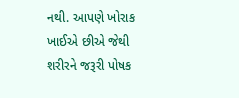નથી. આપણે ખોરાક ખાઈએ છીએ જેથી શરીરને જરૂરી પોષક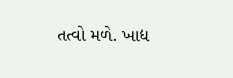તત્વો મળે. ખાદ્ય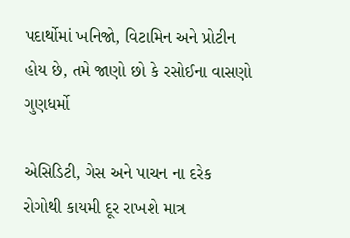પદાર્થોમાં ખનિજો, વિટામિન અને પ્રોટીન હોય છે, તમે જાણો છો કે રસોઈના વાસણો ગુણધર્મો

એસિડિટી, ગેસ અને પાચન ના દરેક રોગોથી કાયમી દૂર રાખશે માત્ર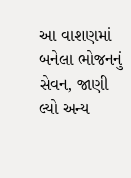આ વાશણમાં બનેલા ભોજનનું સેવન, જાણી લ્યો અન્ય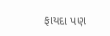ફાયદા પણ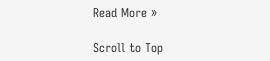Read More »

Scroll to Top